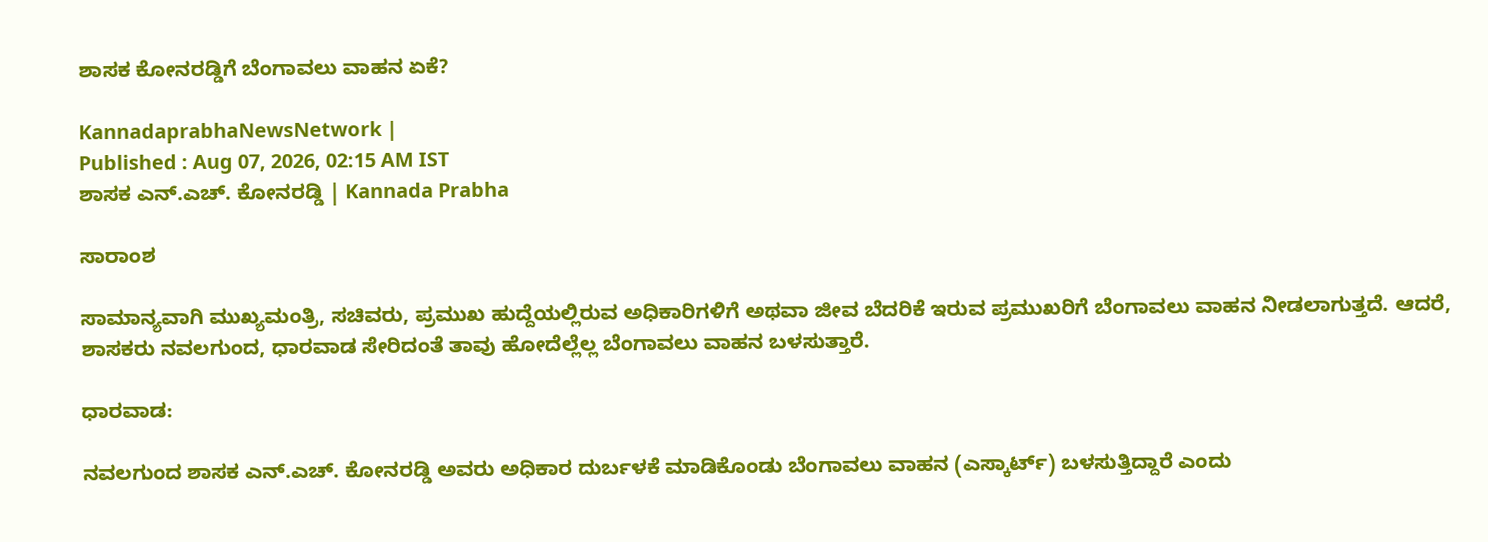ಶಾಸಕ ಕೋನರಡ್ಡಿಗೆ ಬೆಂಗಾವಲು ವಾಹನ ಏಕೆ?

KannadaprabhaNewsNetwork |
Published : Aug 07, 2026, 02:15 AM IST
ಶಾಸಕ ಎನ್‌.ಎಚ್‌. ಕೋನರಡ್ಡಿ | Kannada Prabha

ಸಾರಾಂಶ

ಸಾಮಾನ್ಯವಾಗಿ ಮುಖ್ಯಮಂತ್ರಿ, ಸಚಿವರು, ಪ್ರಮುಖ ಹುದ್ದೆಯಲ್ಲಿರುವ ಅಧಿಕಾರಿಗಳಿಗೆ ಅಥವಾ ಜೀವ ಬೆದರಿಕೆ ಇರುವ ಪ್ರಮುಖರಿಗೆ ಬೆಂಗಾವಲು ವಾಹನ ನೀಡಲಾಗುತ್ತದೆ. ಆದರೆ, ಶಾಸಕರು ನವಲಗುಂದ, ಧಾರವಾಡ ಸೇರಿದಂತೆ ತಾವು ಹೋದೆಲ್ಲೆಲ್ಲ ಬೆಂಗಾವಲು ವಾಹನ ಬಳಸುತ್ತಾರೆ.

ಧಾರವಾಡ:

ನವಲಗುಂದ ಶಾಸಕ ಎನ್‌.ಎಚ್‌. ಕೋನರಡ್ಡಿ ಅವರು ಅಧಿಕಾರ ದುರ್ಬಳಕೆ ಮಾಡಿಕೊಂಡು ಬೆಂಗಾವಲು ವಾಹನ (ಎಸ್ಕಾರ್ಟ್‌) ಬಳಸುತ್ತಿದ್ದಾರೆ ಎಂದು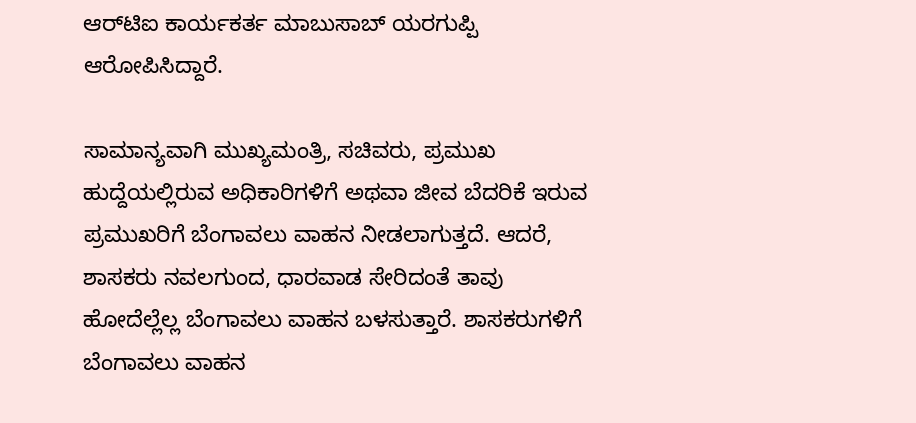ಆರ್‌ಟಿಐ ಕಾರ್ಯಕರ್ತ ಮಾಬುಸಾಬ್ ಯರಗುಪ್ಪಿ ಆರೋಪಿಸಿದ್ದಾರೆ.

ಸಾಮಾನ್ಯವಾಗಿ ಮುಖ್ಯಮಂತ್ರಿ, ಸಚಿವರು, ಪ್ರಮುಖ ಹುದ್ದೆಯಲ್ಲಿರುವ ಅಧಿಕಾರಿಗಳಿಗೆ ಅಥವಾ ಜೀವ ಬೆದರಿಕೆ ಇರುವ ಪ್ರಮುಖರಿಗೆ ಬೆಂಗಾವಲು ವಾಹನ ನೀಡಲಾಗುತ್ತದೆ. ಆದರೆ, ಶಾಸಕರು ನವಲಗುಂದ, ಧಾರವಾಡ ಸೇರಿದಂತೆ ತಾವು ಹೋದೆಲ್ಲೆಲ್ಲ ಬೆಂಗಾವಲು ವಾಹನ ಬಳಸುತ್ತಾರೆ. ಶಾಸಕರುಗಳಿಗೆ ಬೆಂಗಾವಲು ವಾಹನ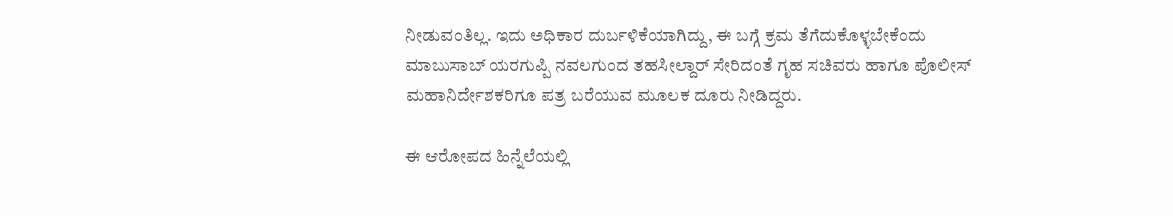ನೀಡುವಂತಿಲ್ಲ. ಇದು ಅಧಿಕಾರ ದುರ್ಬಳಿಕೆಯಾಗಿದ್ದು, ಈ ಬಗ್ಗೆ ಕ್ರಮ ತೆಗೆದುಕೊಳ್ಳಬೇಕೆಂದು ಮಾಬುಸಾಬ್‌ ಯರಗುಪ್ಪಿ ನವಲಗುಂದ ತಹಸೀಲ್ದಾರ್‌ ಸೇರಿದಂತೆ ಗೃಹ ಸಚಿವರು ಹಾಗೂ ಪೊಲೀಸ್‌ ಮಹಾನಿರ್ದೇಶಕರಿಗೂ ಪತ್ರ ಬರೆಯುವ ಮೂಲಕ ದೂರು ನೀಡಿದ್ದರು.

ಈ ಆರೋಪದ ಹಿನ್ನೆಲೆಯಲ್ಲಿ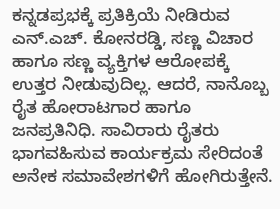ಕನ್ನಡಪ್ರಭಕ್ಕೆ ಪ್ರತಿಕ್ರಿಯೆ ನೀಡಿರುವ ಎನ್‌.ಎಚ್‌. ಕೋನರಡ್ಡಿ, ಸಣ್ಣ ವಿಚಾರ ಹಾಗೂ ಸಣ್ಣ ವ್ಯಕ್ತಿಗಳ ಆರೋಪಕ್ಕೆ ಉತ್ತರ ನೀಡುವುದಿಲ್ಲ. ಆದರೆ, ನಾನೊಬ್ಬ ರೈತ ಹೋರಾಟಗಾರ ಹಾಗೂ ಜನಪ್ರತಿನಿಧಿ. ಸಾವಿರಾರು ರೈತರು ಭಾಗವಹಿಸುವ ಕಾರ್ಯಕ್ರಮ ಸೇರಿದಂತೆ ಅನೇಕ ಸಮಾವೇಶಗಳಿಗೆ ಹೋಗಿರುತ್ತೇನೆ.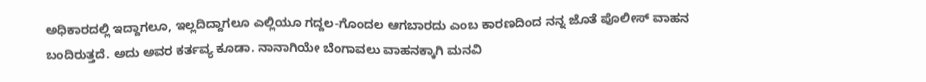ಅಧಿಕಾರದಲ್ಲಿ ಇದ್ದಾಗಲೂ, ಇಲ್ಲದಿದ್ದಾಗಲೂ ಎಲ್ಲಿಯೂ ಗದ್ದಲ-ಗೊಂದಲ ಆಗಬಾರದು ಎಂಬ ಕಾರಣದಿಂದ ನನ್ನ ಜೊತೆ ಪೊಲೀಸ್‌ ವಾಹನ ಬಂದಿರುತ್ತದೆ. ಅದು ಅವರ ಕರ್ತವ್ಯ ಕೂಡಾ. ನಾನಾಗಿಯೇ ಬೆಂಗಾವಲು ವಾಹನಕ್ಕಾಗಿ ಮನವಿ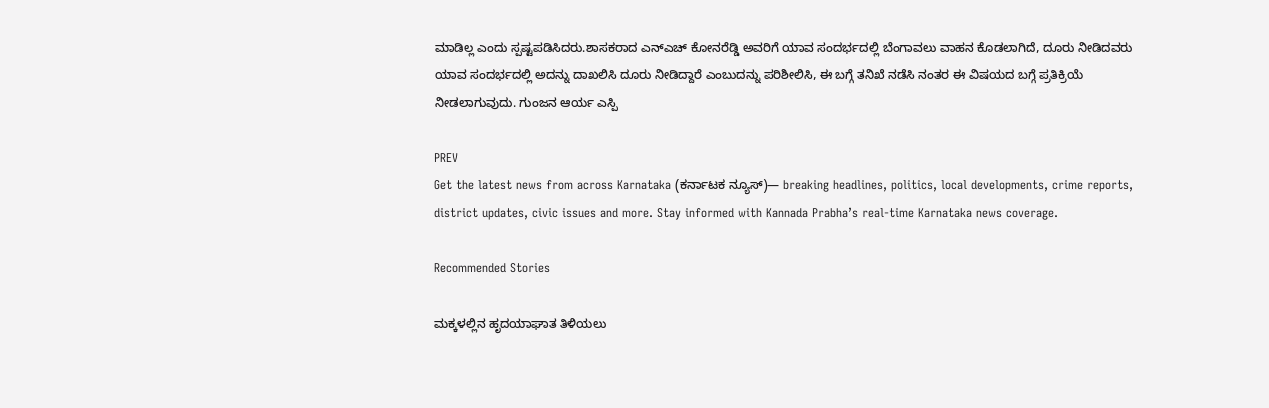ಮಾಡಿಲ್ಲ ಎಂದು ಸ್ಪಷ್ಟಪಡಿಸಿದರು.ಶಾಸಕರಾದ ಎನ್ಎಚ್ ಕೋನರೆಡ್ಡಿ ಅವರಿಗೆ ಯಾವ ಸಂದರ್ಭದಲ್ಲಿ ಬೆಂಗಾವಲು ವಾಹನ ಕೊಡಲಾಗಿದೆ‌, ದೂರು ನೀಡಿದವರು ಯಾವ ಸಂದರ್ಭದಲ್ಲಿ ಅದನ್ನು ದಾಖಲಿಸಿ ದೂರು ನೀಡಿದ್ದಾರೆ ಎಂಬುದನ್ನು ಪರಿಶೀಲಿಸಿ, ಈ ಬಗ್ಗೆ ತನಿಖೆ ನಡೆಸಿ ನಂತರ ಈ ವಿಷಯದ ಬಗ್ಗೆ ಪ್ರತಿಕ್ರಿಯೆ ನೀಡಲಾಗುವುದು. ಗುಂಜನ ಆರ್ಯ ಎಸ್ಪಿ

PREV
Get the latest news from across Karnataka (ಕರ್ನಾಟಕ ನ್ಯೂಸ್)— breaking headlines, politics, local developments, crime reports, district updates, civic issues and more. Stay informed with Kannada Prabha’s real‑time Karnataka news coverage.

Recommended Stories

ಮಕ್ಕಳಲ್ಲಿನ ಹೃದಯಾಘಾತ ತಿಳಿಯಲು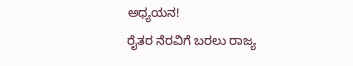ಅಧ್ಯಯನ!
ರೈತರ ನೆರವಿಗೆ ಬರಲು ರಾಜ್ಯ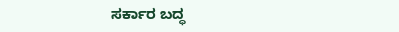ಸರ್ಕಾರ ಬದ್ಧ